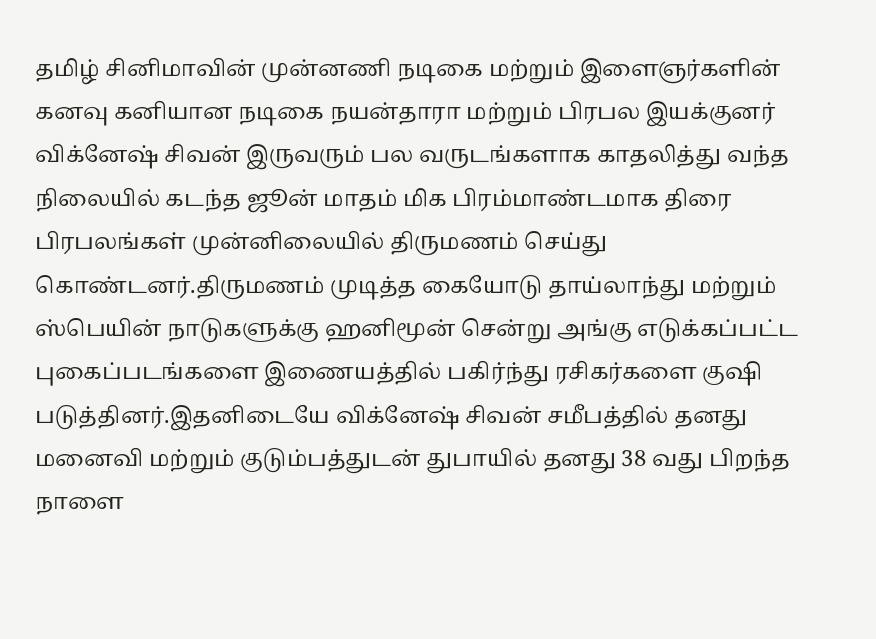தமிழ் சினிமாவின் முன்னணி நடிகை மற்றும் இளைஞர்களின் கனவு கனியான நடிகை நயன்தாரா மற்றும் பிரபல இயக்குனர் விக்னேஷ் சிவன் இருவரும் பல வருடங்களாக காதலித்து வந்த நிலையில் கடந்த ஜூன் மாதம் மிக பிரம்மாண்டமாக திரை பிரபலங்கள் முன்னிலையில் திருமணம் செய்து கொண்டனர்.திருமணம் முடித்த கையோடு தாய்லாந்து மற்றும் ஸ்பெயின் நாடுகளுக்கு ஹனிமூன் சென்று அங்கு எடுக்கப்பட்ட புகைப்படங்களை இணையத்தில் பகிர்ந்து ரசிகர்களை குஷி படுத்தினர்.இதனிடையே விக்னேஷ் சிவன் சமீபத்தில் தனது மனைவி மற்றும் குடும்பத்துடன் துபாயில் தனது 38 வது பிறந்த நாளை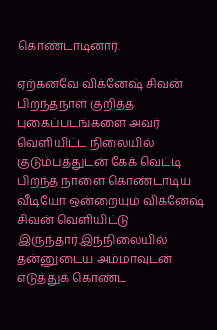கொண்டாடினார்.

ஏற்கனவே விக்னேஷ் சிவன் பிறந்தநாள் குறித்த புகைப்படங்களை அவர் வெளியிட்ட நிலையில் குடும்பத்துடன் கேக் வெட்டி பிறந்த நாளை கொண்டாடிய வீடியோ ஒன்றையும் விக்னேஷ் சிவன் வெளியிட்டு இருந்தார்.இந்நிலையில் தன்னுடைய அம்மாவுடன் எடுத்துக் கொண்ட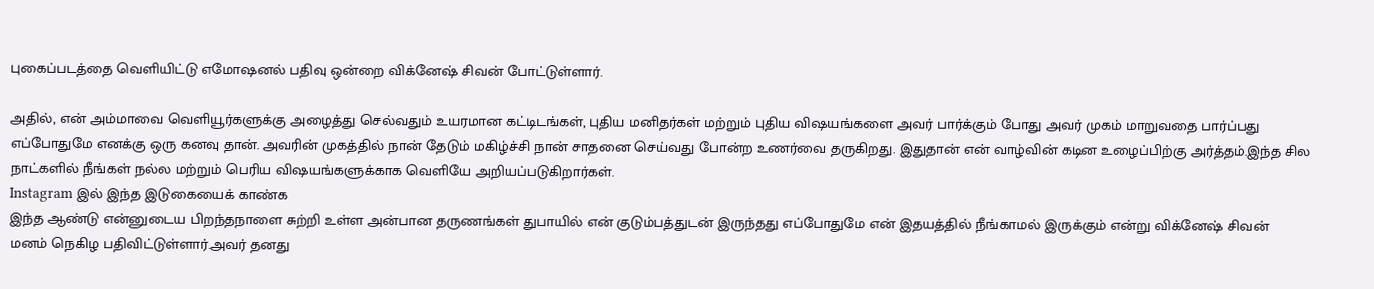புகைப்படத்தை வெளியிட்டு எமோஷனல் பதிவு ஒன்றை விக்னேஷ் சிவன் போட்டுள்ளார்.

அதில், என் அம்மாவை வெளியூர்களுக்கு அழைத்து செல்வதும் உயரமான கட்டிடங்கள், புதிய மனிதர்கள் மற்றும் புதிய விஷயங்களை அவர் பார்க்கும் போது அவர் முகம் மாறுவதை பார்ப்பது எப்போதுமே எனக்கு ஒரு கனவு தான். அவரின் முகத்தில் நான் தேடும் மகிழ்ச்சி நான் சாதனை செய்வது போன்ற உணர்வை தருகிறது. இதுதான் என் வாழ்வின் கடின உழைப்பிற்கு அர்த்தம்.இந்த சில நாட்களில் நீங்கள் நல்ல மற்றும் பெரிய விஷயங்களுக்காக வெளியே அறியப்படுகிறார்கள்.
Instagram இல் இந்த இடுகையைக் காண்க
இந்த ஆண்டு என்னுடைய பிறந்தநாளை சுற்றி உள்ள அன்பான தருணங்கள் துபாயில் என் குடும்பத்துடன் இருந்தது எப்போதுமே என் இதயத்தில் நீங்காமல் இருக்கும் என்று விக்னேஷ் சிவன் மனம் நெகிழ பதிவிட்டுள்ளார்.அவர் தனது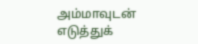அம்மாவுடன் எடுத்துக்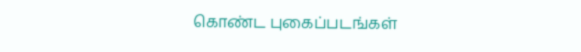கொண்ட புகைப்படங்கள்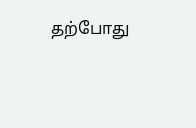தற்போது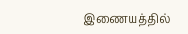இணையத்தில்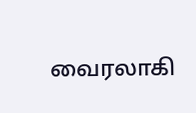வைரலாகி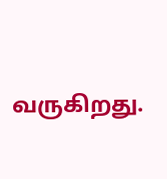வருகிறது.